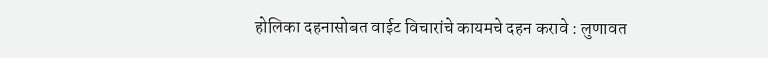होलिका दहनासोबत वाईट विचारांचे कायमचे दहन करावे : लुणावत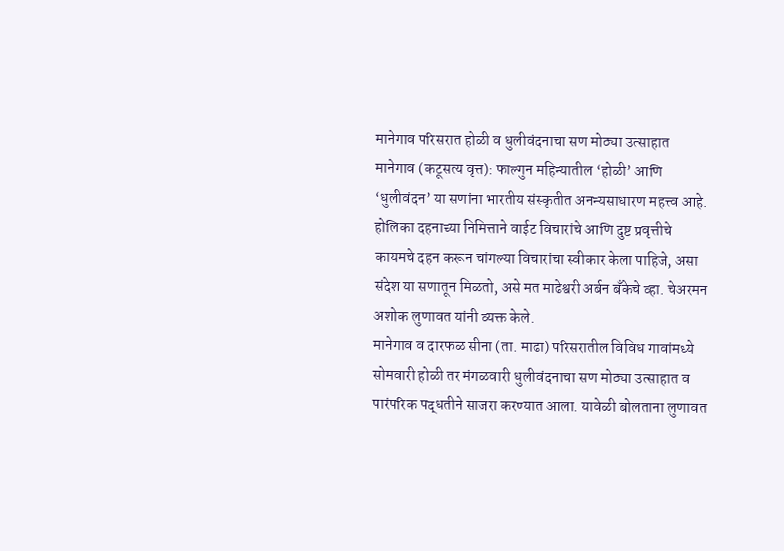मानेगाव परिसरात होळी व धुलीवंदनाचा सण मोठ्या उत्साहात
मानेगाव (कटूसत्य वृत्त): फाल्गुन महिन्यातील ‘होळी’ आणि ‘धुलीवंदन’ या सणांना भारतीय संस्कृतीत अनन्यसाधारण महत्त्व आहे. होलिका दहनाच्या निमित्ताने वाईट विचारांचे आणि दुष्ट प्रवृत्तीचे कायमचे दहन करून चांगल्या विचारांचा स्वीकार केला पाहिजे, असा संदेश या सणातून मिळतो, असे मत माढेश्वरी अर्बन बँकेचे व्हा. चेअरमन अशोक लुणावत यांनी व्यक्त केले.
मानेगाव व दारफळ सीना (ता. माढा) परिसरातील विविध गावांमध्ये सोमवारी होळी तर मंगळवारी धुलीवंदनाचा सण मोठ्या उत्साहात व पारंपरिक पद्धतीने साजरा करण्यात आला. यावेळी बोलताना लुणावत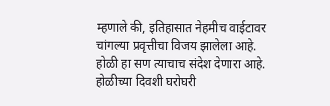म्हणाले की, इतिहासात नेहमीच वाईटावर चांगल्या प्रवृत्तीचा विजय झालेला आहे. होळी हा सण त्याचाच संदेश देणारा आहे.
होळीच्या दिवशी घरोघरी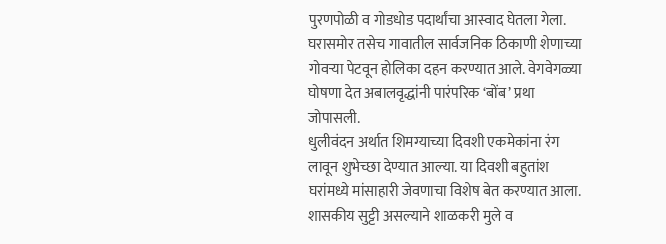पुरणपोळी व गोडधोड पदार्थांचा आस्वाद घेतला गेला. घरासमोर तसेच गावातील सार्वजनिक ठिकाणी शेणाच्या गोवऱ्या पेटवून होलिका दहन करण्यात आले. वेगवेगळ्या घोषणा देत अबालवृद्धांनी पारंपरिक ‘बोंब’ प्रथा जोपासली.
धुलीवंदन अर्थात शिमग्याच्या दिवशी एकमेकांना रंग लावून शुभेच्छा देण्यात आल्या. या दिवशी बहुतांश घरांमध्ये मांसाहारी जेवणाचा विशेष बेत करण्यात आला. शासकीय सुट्टी असल्याने शाळकरी मुले व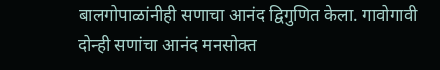बालगोपाळांनीही सणाचा आनंद द्विगुणित केला. गावोगावी दोन्ही सणांचा आनंद मनसोक्त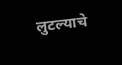लुटल्याचे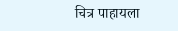चित्र पाहायला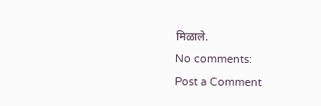मिळाले.
No comments:
Post a Comment